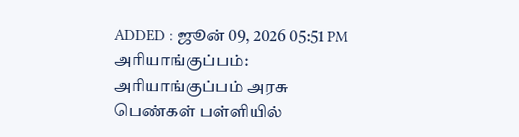ADDED : ஜூன் 09, 2026 05:51 PM
அரியாங்குப்பம்: அரியாங்குப்பம் அரசு பெண்கள் பள்ளியில்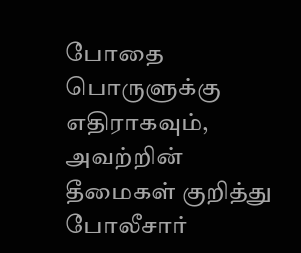போதை பொருளுக்கு எதிராகவும், அவற்றின் தீமைகள் குறித்து போலீசார்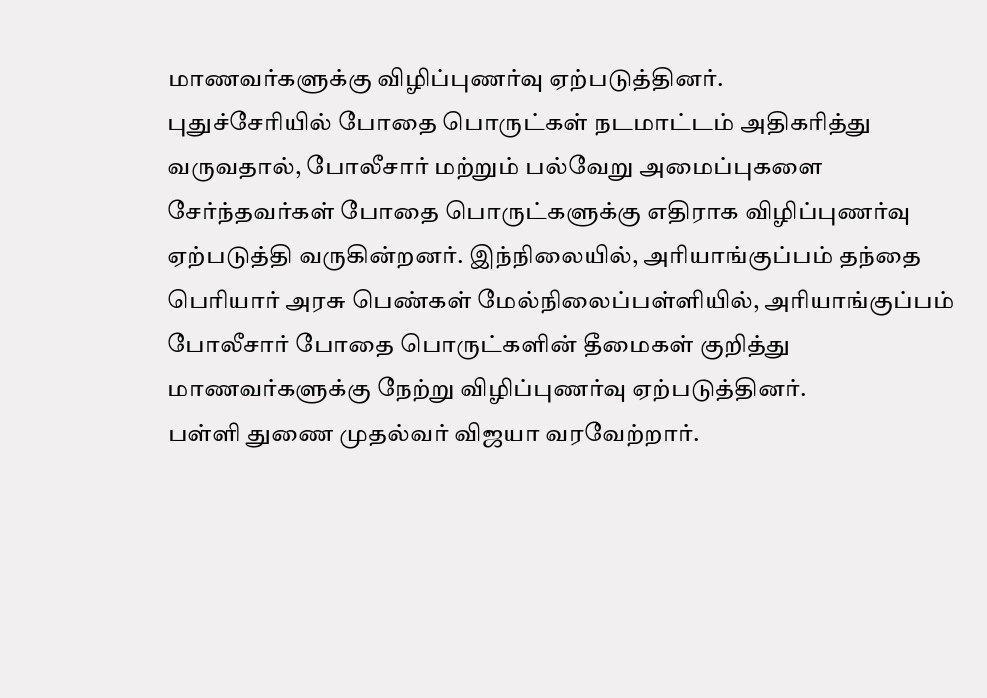மாணவர்களுக்கு விழிப்புணர்வு ஏற்படுத்தினர்.
புதுச்சேரியில் போதை பொருட்கள் நடமாட்டம் அதிகரித்து வருவதால், போலீசார் மற்றும் பல்வேறு அமைப்புகளை சேர்ந்தவர்கள் போதை பொருட்களுக்கு எதிராக விழிப்புணர்வு ஏற்படுத்தி வருகின்றனர். இந்நிலையில், அரியாங்குப்பம் தந்தை பெரியார் அரசு பெண்கள் மேல்நிலைப்பள்ளியில், அரியாங்குப்பம் போலீசார் போதை பொருட்களின் தீமைகள் குறித்து மாணவர்களுக்கு நேற்று விழிப்புணர்வு ஏற்படுத்தினர்.
பள்ளி துணை முதல்வர் விஜயா வரவேற்றார்.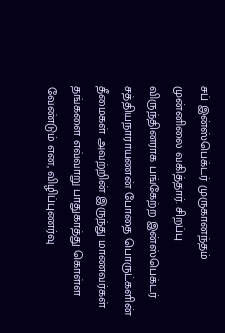சப் இன்ஸ்பெக்டர் முருகானந்தம் முன்னிலை வகித்தார். சிறப்பு விருந்தினராக பங்கேற்ற இன்ஸ்பெக்டர் சத்தியநாராயணன் போதை பொருட்களின் தீமைகள் அவற்றின் இருந்து மாணவர்கள் தங்களை எவ்வாறு பாதுகாத்து கொள்ள வேண்டும் என, விழிப்புணர்வு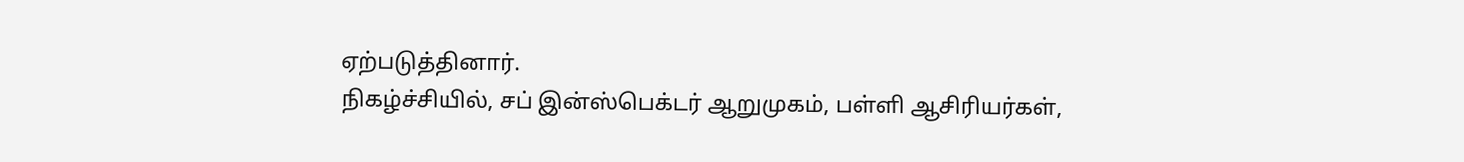ஏற்படுத்தினார்.
நிகழ்ச்சியில், சப் இன்ஸ்பெக்டர் ஆறுமுகம், பள்ளி ஆசிரியர்கள்,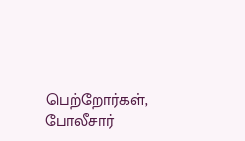பெற்றோர்கள், போலீசார்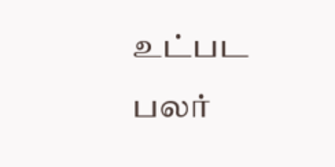உட்பட பலர்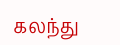கலந்து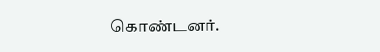கொண்டனர்.